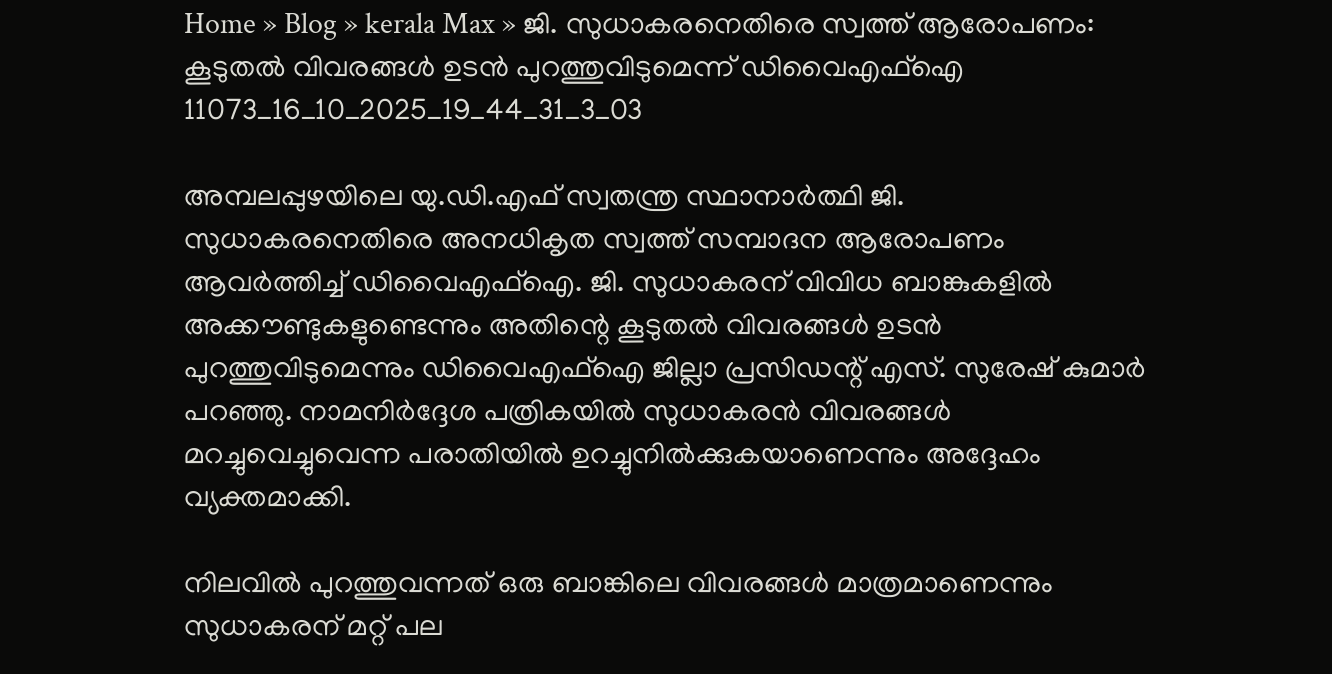Home » Blog » kerala Max » ജി. സുധാകരനെതിരെ സ്വത്ത് ആരോപണം: കൂടുതൽ വിവരങ്ങൾ ഉടൻ പുറത്തുവിടുമെന്ന് ഡിവൈഎഫ്‌ഐ
11073_16_10_2025_19_44_31_3_03

അമ്പലപ്പുഴയിലെ യു.ഡി.എഫ് സ്വതന്ത്ര സ്ഥാനാർത്ഥി ജി. സുധാകരനെതിരെ അനധികൃത സ്വത്ത് സമ്പാദന ആരോപണം ആവർത്തിച്ച് ഡിവൈഎഫ്‌ഐ. ജി. സുധാകരന് വിവിധ ബാങ്കുകളിൽ അക്കൗണ്ടുകളുണ്ടെന്നും അതിന്റെ കൂടുതൽ വിവരങ്ങൾ ഉടൻ പുറത്തുവിടുമെന്നും ഡിവൈഎഫ്‌ഐ ജില്ലാ പ്രസിഡന്റ് എസ്. സുരേഷ് കുമാർ പറഞ്ഞു. നാമനിർദ്ദേശ പത്രികയിൽ സുധാകരൻ വിവരങ്ങൾ മറച്ചുവെച്ചുവെന്ന പരാതിയിൽ ഉറച്ചുനിൽക്കുകയാണെന്നും അദ്ദേഹം വ്യക്തമാക്കി.

നിലവിൽ പുറത്തുവന്നത് ഒരു ബാങ്കിലെ വിവരങ്ങൾ മാത്രമാണെന്നും സുധാകരന് മറ്റ് പല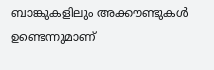ബാങ്കുകളിലും അക്കൗണ്ടുകൾ ഉണ്ടെന്നുമാണ്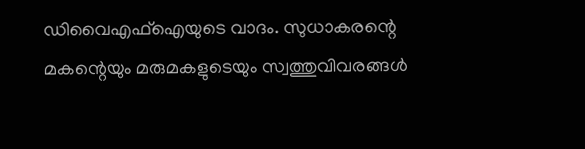ഡിവൈഎഫ്‌ഐയുടെ വാദം. സുധാകരന്റെ മകന്റെയും മരുമകളുടെയും സ്വത്തുവിവരങ്ങൾ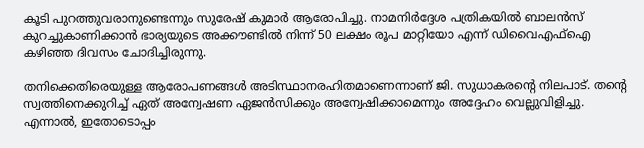കൂടി പുറത്തുവരാനുണ്ടെന്നും സുരേഷ് കുമാർ ആരോപിച്ചു. നാമനിർദ്ദേശ പത്രികയിൽ ബാലൻസ് കുറച്ചുകാണിക്കാൻ ഭാര്യയുടെ അക്കൗണ്ടിൽ നിന്ന് 50 ലക്ഷം രൂപ മാറ്റിയോ എന്ന് ഡിവൈഎഫ്‌ഐ കഴിഞ്ഞ ദിവസം ചോദിച്ചിരുന്നു.

തനിക്കെതിരെയുള്ള ആരോപണങ്ങൾ അടിസ്ഥാനരഹിതമാണെന്നാണ് ജി. സുധാകരന്റെ നിലപാട്. തന്റെ സ്വത്തിനെക്കുറിച്ച് ഏത് അന്വേഷണ ഏജൻസിക്കും അന്വേഷിക്കാമെന്നും അദ്ദേഹം വെല്ലുവിളിച്ചു. എന്നാൽ, ഇതോടൊപ്പം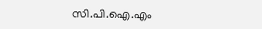സി.പി.ഐ.എം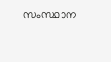സംസ്ഥാന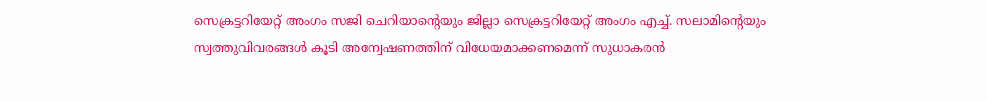സെക്രട്ടറിയേറ്റ് അംഗം സജി ചെറിയാന്റെയും ജില്ലാ സെക്രട്ടറിയേറ്റ് അംഗം എച്ച്. സലാമിന്റെയും സ്വത്തുവിവരങ്ങൾ കൂടി അന്വേഷണത്തിന് വിധേയമാക്കണമെന്ന് സുധാകരൻ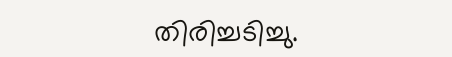തിരിച്ചടിച്ചു.